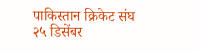पाकिस्तान क्रिकेट संघ २५ डिसेंबर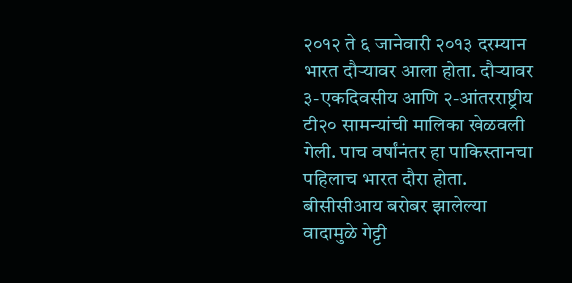२०१२ ते ६ जानेवारी २०१३ दरम्यान भारत दौऱ्यावर आला होता. दौऱ्यावर ३-एकदिवसीय आणि २-आंतरराष्ट्रीय टी२० सामन्यांची मालिका खेळवली गेली. पाच वर्षांनंतर हा पाकिस्तानचा पहिलाच भारत दौरा होता. बीसीसीआय बरोबर झालेल्या वादामुळे गेट्टी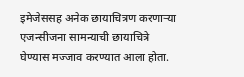इमेजेससह अनेक छायाचित्रण करणाऱ्या एजन्सीजना सामन्याची छायाचित्रे घेण्यास मज्जाव करण्यात आला होता.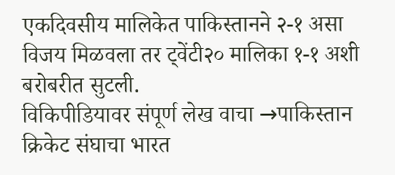एकदिवसीय मालिकेत पाकिस्तानने २-१ असा विजय मिळवला तर ट्वेंटी२० मालिका १-१ अशी बरोबरीत सुटली.
विकिपीडियावर संपूर्ण लेख वाचा →पाकिस्तान क्रिकेट संघाचा भारत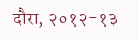दौरा, २०१२-१३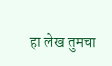हा लेख तुमचा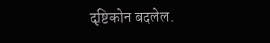दृष्टिकोन बदलेल.